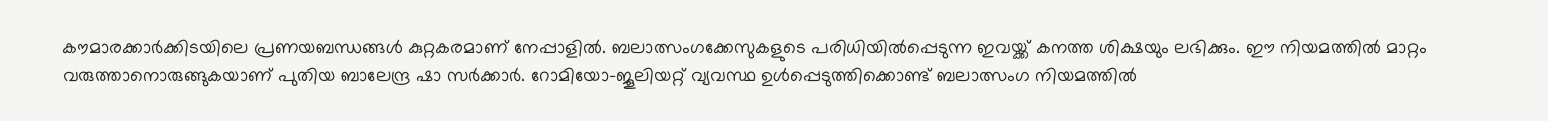കൗമാരക്കാർക്കിടയിലെ പ്രണയബന്ധങ്ങൾ കുറ്റകരമാണ് നേപ്പാളിൽ. ബലാത്സംഗക്കേസുകളുടെ പരിധിയിൽപ്പെടുന്ന ഇവയ്ക്ക് കനത്ത ശിക്ഷയും ലഭിക്കും. ഈ നിയമത്തിൽ മാറ്റം വരുത്താനൊരുങ്ങുകയാണ് പുതിയ ബാലേന്ദ്ര ഷാ സർക്കാർ. റോമിയോ-ജൂലിയറ്റ് വ്യവസ്ഥ ഉൾപ്പെടുത്തിക്കൊണ്ട് ബലാത്സംഗ നിയമത്തിൽ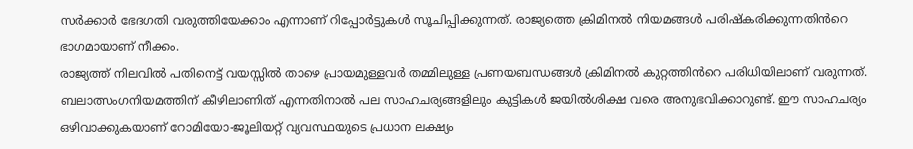സർക്കാർ ഭേദഗതി വരുത്തിയേക്കാം എന്നാണ് റിപ്പോർട്ടുകൾ സൂചിപ്പിക്കുന്നത്. രാജ്യത്തെ ക്രിമിനൽ നിയമങ്ങൾ പരിഷ്കരിക്കുന്നതിൻറെ ഭാഗമായാണ് നീക്കം.
രാജ്യത്ത് നിലവിൽ പതിനെട്ട് വയസ്സിൽ താഴെ പ്രായമുള്ളവർ തമ്മിലുള്ള പ്രണയബന്ധങ്ങൾ ക്രിമിനൽ കുറ്റത്തിൻറെ പരിധിയിലാണ് വരുന്നത്. ബലാത്സംഗനിയമത്തിന് കീഴിലാണിത് എന്നതിനാൽ പല സാഹചര്യങ്ങളിലും കുട്ടികൾ ജയിൽശിക്ഷ വരെ അനുഭവിക്കാറുണ്ട്. ഈ സാഹചര്യം ഒഴിവാക്കുകയാണ് റോമിയോ-ജൂലിയറ്റ് വ്യവസ്ഥയുടെ പ്രധാന ലക്ഷ്യം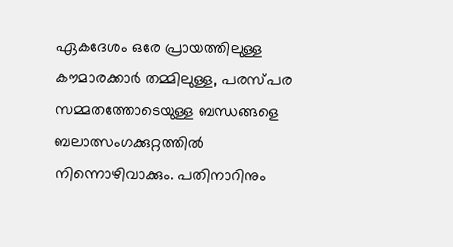ഏകദേശം ഒരേ പ്രായത്തിലുള്ള കൗമാരക്കാർ തമ്മിലുള്ള, പരസ്പര സമ്മതത്തോടെയുള്ള ബന്ധങ്ങളെ ബലാത്സംഗക്കുറ്റത്തിൽ നിന്നൊഴിവാക്കും. പതിനാറിനും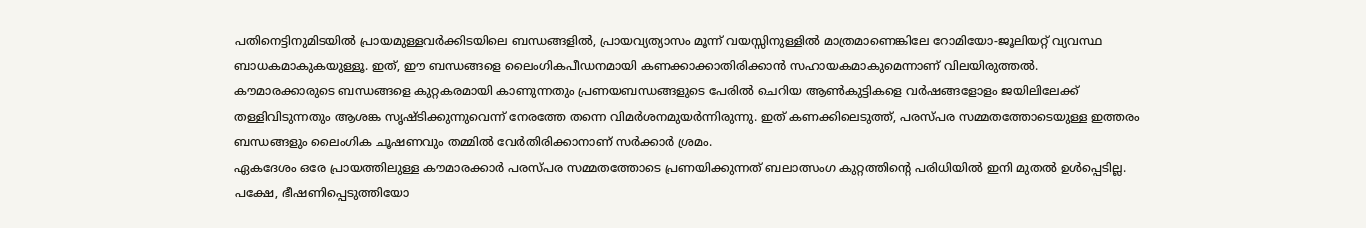പതിനെട്ടിനുമിടയിൽ പ്രായമുള്ളവർക്കിടയിലെ ബന്ധങ്ങളിൽ, പ്രായവ്യത്യാസം മൂന്ന് വയസ്സിനുള്ളിൽ മാത്രമാണെങ്കിലേ റോമിയോ-ജൂലിയറ്റ് വ്യവസ്ഥ ബാധകമാകുകയുള്ളൂ. ഇത്, ഈ ബന്ധങ്ങളെ ലൈംഗികപീഡനമായി കണക്കാക്കാതിരിക്കാൻ സഹായകമാകുമെന്നാണ് വിലയിരുത്തൽ.
കൗമാരക്കാരുടെ ബന്ധങ്ങളെ കുറ്റകരമായി കാണുന്നതും പ്രണയബന്ധങ്ങളുടെ പേരിൽ ചെറിയ ആൺകുട്ടികളെ വർഷങ്ങളോളം ജയിലിലേക്ക് തള്ളിവിടുന്നതും ആശങ്ക സൃഷ്ടിക്കുന്നുവെന്ന് നേരത്തേ തന്നെ വിമർശനമുയർന്നിരുന്നു. ഇത് കണക്കിലെടുത്ത്, പരസ്പര സമ്മതത്തോടെയുള്ള ഇത്തരം ബന്ധങ്ങളും ലൈംഗിക ചൂഷണവും തമ്മിൽ വേർതിരിക്കാനാണ് സർക്കാർ ശ്രമം.
ഏകദേശം ഒരേ പ്രായത്തിലുള്ള കൗമാരക്കാർ പരസ്പര സമ്മതത്തോടെ പ്രണയിക്കുന്നത് ബലാത്സംഗ കുറ്റത്തിന്റെ പരിധിയിൽ ഇനി മുതൽ ഉൾപ്പെടില്ല. പക്ഷേ, ഭീഷണിപ്പെടുത്തിയോ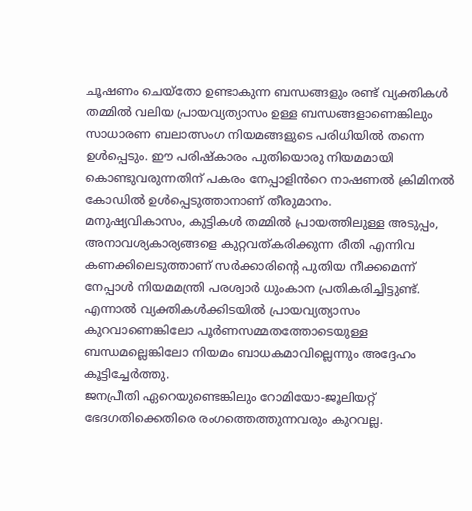ചൂഷണം ചെയ്തോ ഉണ്ടാകുന്ന ബന്ധങ്ങളും രണ്ട് വ്യക്തികൾ തമ്മിൽ വലിയ പ്രായവ്യത്യാസം ഉള്ള ബന്ധങ്ങളാണെങ്കിലും സാധാരണ ബലാത്സംഗ നിയമങ്ങളുടെ പരിധിയിൽ തന്നെ ഉൾപ്പെടും. ഈ പരിഷ്കാരം പുതിയൊരു നിയമമായി കൊണ്ടുവരുന്നതിന് പകരം നേപ്പാളിൻറെ നാഷണൽ ക്രിമിനൽ കോഡിൽ ഉൾപ്പെടുത്താനാണ് തീരുമാനം.
മനുഷ്യവികാസം, കുട്ടികൾ തമ്മിൽ പ്രായത്തിലുള്ള അടുപ്പം, അനാവശ്യകാര്യങ്ങളെ കുറ്റവത്കരിക്കുന്ന രീതി എന്നിവ കണക്കിലെടുത്താണ് സർക്കാരിന്റെ പുതിയ നീക്കമെന്ന് നേപ്പാൾ നിയമമന്ത്രി പരശ്വാർ ധുംകാന പ്രതികരിച്ചിട്ടുണ്ട്. എന്നാൽ വ്യക്തികൾക്കിടയിൽ പ്രായവ്യത്യാസം കുറവാണെങ്കിലോ പൂർണസമ്മതത്തോടെയുള്ള ബന്ധമല്ലെങ്കിലോ നിയമം ബാധകമാവില്ലെന്നും അദ്ദേഹം കൂട്ടിച്ചേർത്തു.
ജനപ്രീതി ഏറെയുണ്ടെങ്കിലും റോമിയോ-ജൂലിയറ്റ് ഭേദഗതിക്കെതിരെ രംഗത്തെത്തുന്നവരും കുറവല്ല.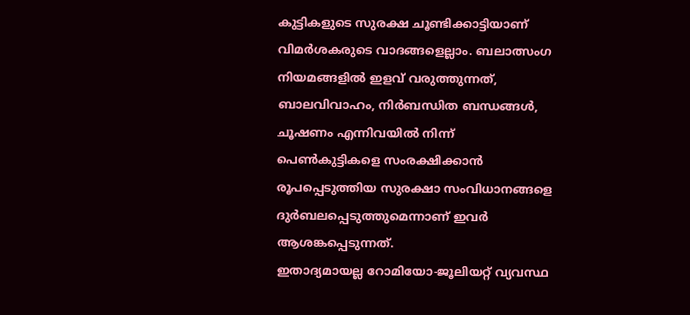കുട്ടികളുടെ സുരക്ഷ ചൂണ്ടിക്കാട്ടിയാണ് വിമർശകരുടെ വാദങ്ങളെല്ലാം. ബലാത്സംഗ നിയമങ്ങളിൽ ഇളവ് വരുത്തുന്നത്, ബാലവിവാഹം, നിർബന്ധിത ബന്ധങ്ങൾ, ചൂഷണം എന്നിവയിൽ നിന്ന് പെൺകുട്ടികളെ സംരക്ഷിക്കാൻ രൂപപ്പെടുത്തിയ സുരക്ഷാ സംവിധാനങ്ങളെ ദുർബലപ്പെടുത്തുമെന്നാണ് ഇവർ ആശങ്കപ്പെടുന്നത്.
ഇതാദ്യമായല്ല റോമിയോ-ജൂലിയറ്റ് വ്യവസ്ഥ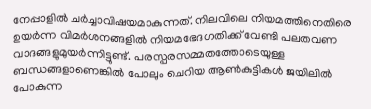നേപ്പാളിൽ ചർച്ചാവിഷയമാകുന്നത്. നിലവിലെ നിയമത്തിനെതിരെ ഉയർന്ന വിമർശനങ്ങളിൽ നിയമഭേദഗതിക്ക് വേണ്ടി പലതവണ വാദങ്ങളുമുയർന്നിട്ടുണ്ട്. പരസ്പരസമ്മതത്തോടെയുള്ള ബന്ധങ്ങളാണെങ്കിൽ പോലും ചെറിയ ആൺകുട്ടികൾ ജയിലിൽ പോകുന്ന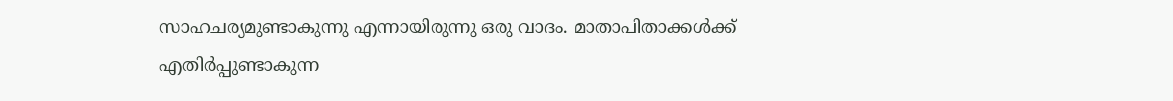സാഹചര്യമുണ്ടാകുന്നു എന്നായിരുന്നു ഒരു വാദം. മാതാപിതാക്കൾക്ക് എതിർപ്പുണ്ടാകുന്ന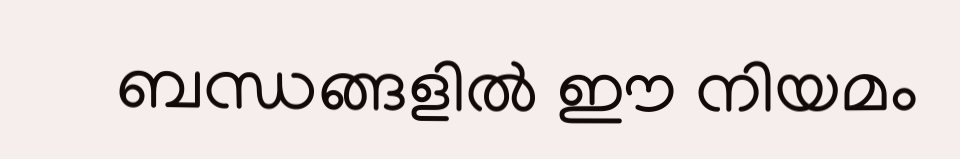ബന്ധങ്ങളിൽ ഈ നിയമം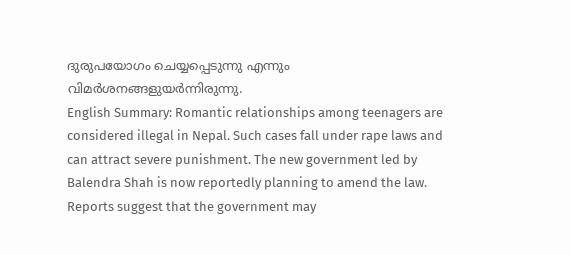ദുരുപയോഗം ചെയ്യപ്പെടുന്നു എന്നും വിമർശനങ്ങളുയർന്നിരുന്നു.
English Summary: Romantic relationships among teenagers are considered illegal in Nepal. Such cases fall under rape laws and can attract severe punishment. The new government led by Balendra Shah is now reportedly planning to amend the law. Reports suggest that the government may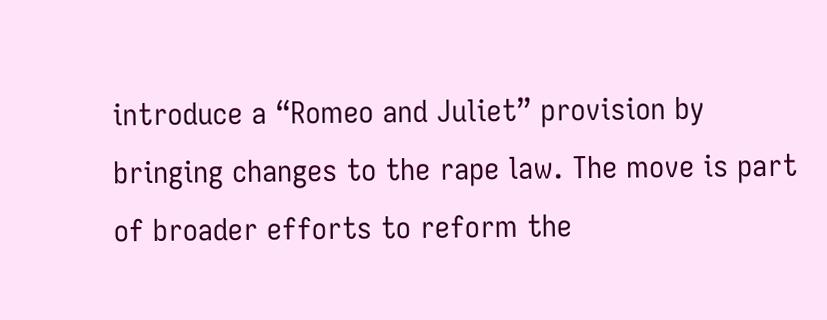introduce a “Romeo and Juliet” provision by bringing changes to the rape law. The move is part of broader efforts to reform the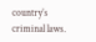country’s criminal laws.